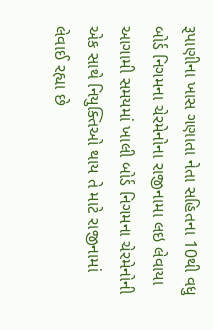રૂપાણીના ખાસ ગણાતા નેતા સહિતના 10થી વધુ બોર્ડ નિગમના ચેરમેનોના રાજીનામા લઇ લેવાયા
આગામી સમયમાં ખાલી બોર્ડ નિગમના ચેરમેનોની એક સાથે નિયુક્તિઓ થાય તે માટે રાજીનામાં લેવાઈ રહ્યા છે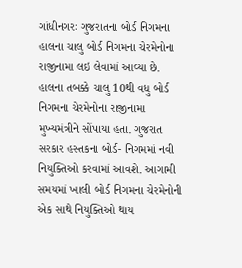ગાંધીનગરઃ ગુજરાતના બોર્ડ નિગમના હાલના ચાલુ બોર્ડ નિગમના ચેરમેનોના રાજીનામા લઇ લેવામાં આવ્યા છે. હાલના તબક્કે ચાલુ 10થી વધુ બોર્ડ નિગમના ચેરમેનોના રાજીનામા મુખ્યમંત્રીને સોંપાયા હતા. ગુજરાત સરકાર હસ્તકના બોર્ડ- નિગમમાં નવી નિયુક્તિઓ કરવામાં આવશે. આગામી સમયમાં ખાલી બોર્ડ નિગમના ચેરમેનોની એક સાથે નિયુક્તિઓ થાય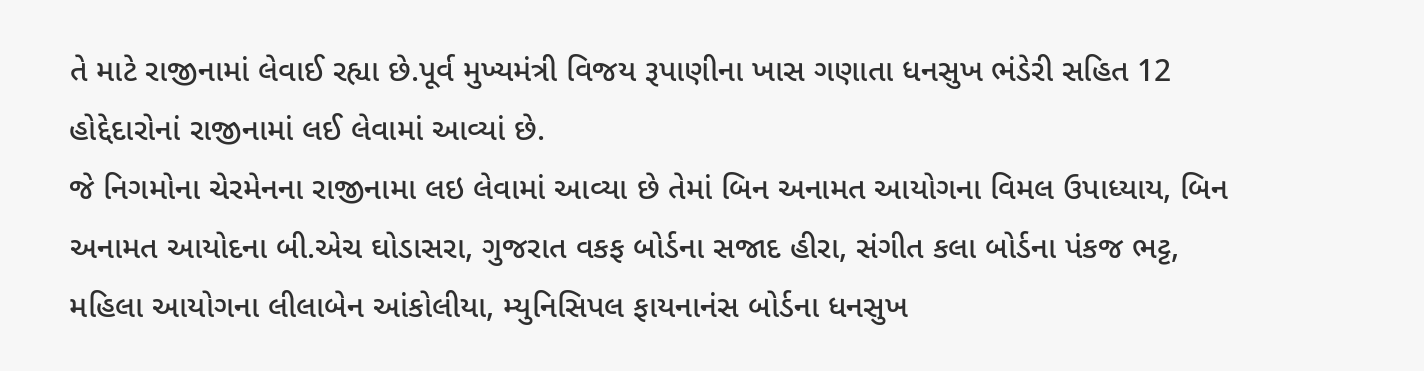તે માટે રાજીનામાં લેવાઈ રહ્યા છે.પૂર્વ મુખ્યમંત્રી વિજય રૂપાણીના ખાસ ગણાતા ધનસુખ ભંડેરી સહિત 12 હોદ્દેદારોનાં રાજીનામાં લઈ લેવામાં આવ્યાં છે.
જે નિગમોના ચેરમેનના રાજીનામા લઇ લેવામાં આવ્યા છે તેમાં બિન અનામત આયોગના વિમલ ઉપાધ્યાય, બિન અનામત આયોદના બી.એચ ઘોડાસરા, ગુજરાત વકફ બોર્ડના સજાદ હીરા, સંગીત કલા બોર્ડના પંકજ ભટ્ટ, મહિલા આયોગના લીલાબેન આંકોલીયા, મ્યુનિસિપલ ફાયનાનંસ બોર્ડના ધનસુખ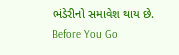ભંડેરીનો સમાવેશ થાય છે.
Before You Go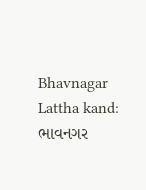Bhavnagar Lattha kand: ભાવનગર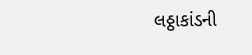લઠ્ઠાકાંડની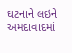ઘટનાને લઇને અમદાવાદમાં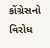કોંગ્રેસનો વિરોધ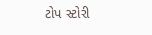ટોપ સ્ટોરી